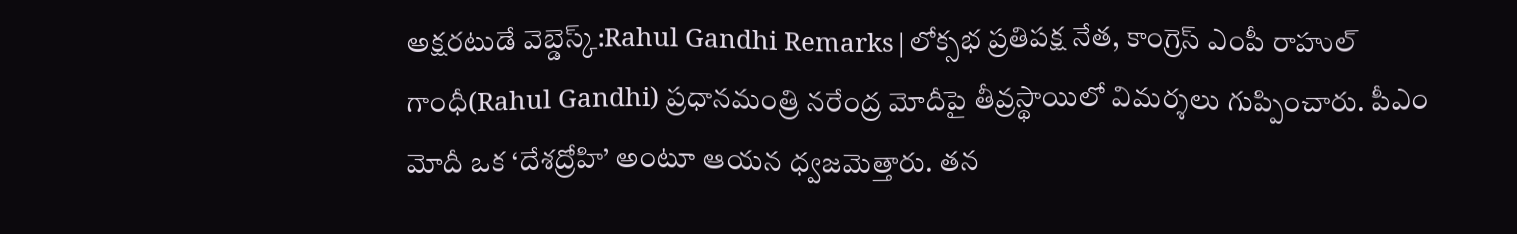అక్షరటుడే వెబ్డెస్క్:Rahul Gandhi Remarks|లోక్సభ ప్రతిపక్ష నేత, కాంగ్రెస్ ఎంపీ రాహుల్ గాంధీ(Rahul Gandhi) ప్రధానమంత్రి నరేంద్ర మోదీపై తీవ్రస్థాయిలో విమర్శలు గుప్పించారు. పీఎం మోదీ ఒక ‘దేశద్రోహి’ అంటూ ఆయన ధ్వజమెత్తారు. తన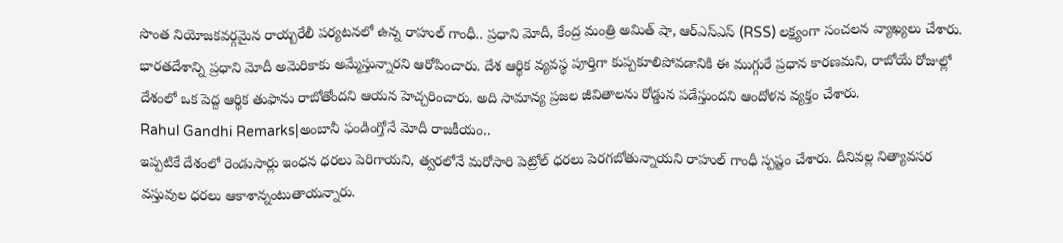సొంత నియోజకవర్గమైన రాయ్బరేలీ పర్యటనలో ఉన్న రాహుల్ గాంధీ.. ప్రధాని మోదీ, కేంద్ర మంత్రి అమిత్ షా, ఆర్ఎస్ఎస్ (RSS) లక్ష్యంగా సంచలన వ్యాఖ్యలు చేశారు. భారతదేశాన్ని ప్రధాని మోదీ అమెరికాకు అమ్మేస్తున్నారని ఆరోపించారు. దేశ ఆర్థిక వ్యవస్థ పూర్తిగా కుప్పకూలిపోవడానికి ఈ ముగ్గురే ప్రధాన కారణమని, రాబోయే రోజుల్లో దేశంలో ఒక పెద్ద ఆర్థిక తుఫాను రాబోతోందని ఆయన హెచ్చరించారు. అది సామాన్య ప్రజల జీవితాలను రోడ్డున పడేస్తుందని ఆందోళన వ్యక్తం చేశారు.
Rahul Gandhi Remarks|అంబానీ ఫండింగ్తోనే మోదీ రాజకీయం..
ఇప్పటికే దేశంలో రెండుసార్లు ఇంధన ధరలు పెరిగాయని, త్వరలోనే మరోసారి పెట్రోల్ ధరలు పెరగబోతున్నాయని రాహుల్ గాంధీ స్పష్టం చేశారు. దీనివల్ల నిత్యావసర వస్తువుల ధరలు ఆకాశాన్నంటుతాయన్నారు.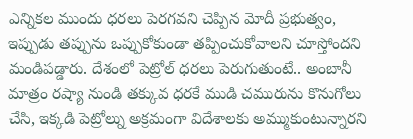ఎన్నికల ముందు ధరలు పెరగవని చెప్పిన మోదీ ప్రభుత్వం, ఇప్పుడు తప్పును ఒప్పుకోకుండా తప్పించుకోవాలని చూస్తోందని మండిపడ్డారు. దేశంలో పెట్రోల్ ధరలు పెరుగుతుంటే.. అంబానీ మాత్రం రష్యా నుండి తక్కువ ధరకే ముడి చమురును కొనుగోలు చేసి, ఇక్కడి పెట్రోల్ను అక్రమంగా విదేశాలకు అమ్ముకుంటున్నారని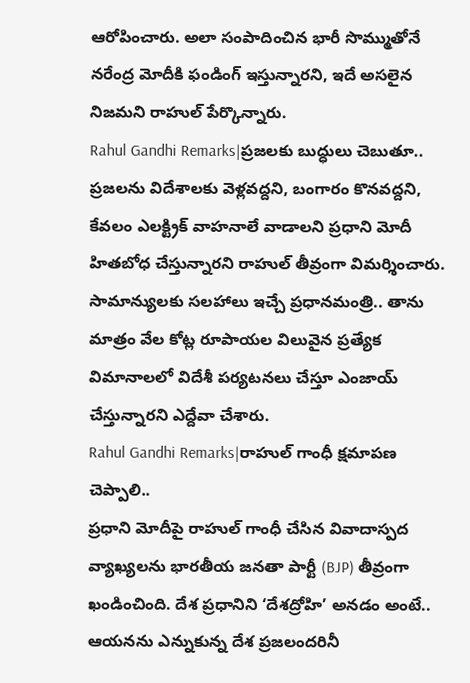ఆరోపించారు. అలా సంపాదించిన భారీ సొమ్ముతోనే నరేంద్ర మోదీకి ఫండింగ్ ఇస్తున్నారని, ఇదే అసలైన నిజమని రాహుల్ పేర్కొన్నారు.
Rahul Gandhi Remarks|ప్రజలకు బుద్ధులు చెబుతూ..
ప్రజలను విదేశాలకు వెళ్లవద్దని, బంగారం కొనవద్దని, కేవలం ఎలక్ట్రిక్ వాహనాలే వాడాలని ప్రధాని మోదీ హితబోధ చేస్తున్నారని రాహుల్ తీవ్రంగా విమర్శించారు. సామాన్యులకు సలహాలు ఇచ్చే ప్రధానమంత్రి.. తాను మాత్రం వేల కోట్ల రూపాయల విలువైన ప్రత్యేక విమానాలలో విదేశీ పర్యటనలు చేస్తూ ఎంజాయ్ చేస్తున్నారని ఎద్దేవా చేశారు.
Rahul Gandhi Remarks|రాహుల్ గాంధీ క్షమాపణ చెప్పాలి..
ప్రధాని మోదీపై రాహుల్ గాంధీ చేసిన వివాదాస్పద వ్యాఖ్యలను భారతీయ జనతా పార్టీ (BJP) తీవ్రంగా ఖండించింది. దేశ ప్రధానిని ‘దేశద్రోహి’ అనడం అంటే.. ఆయనను ఎన్నుకున్న దేశ ప్రజలందరినీ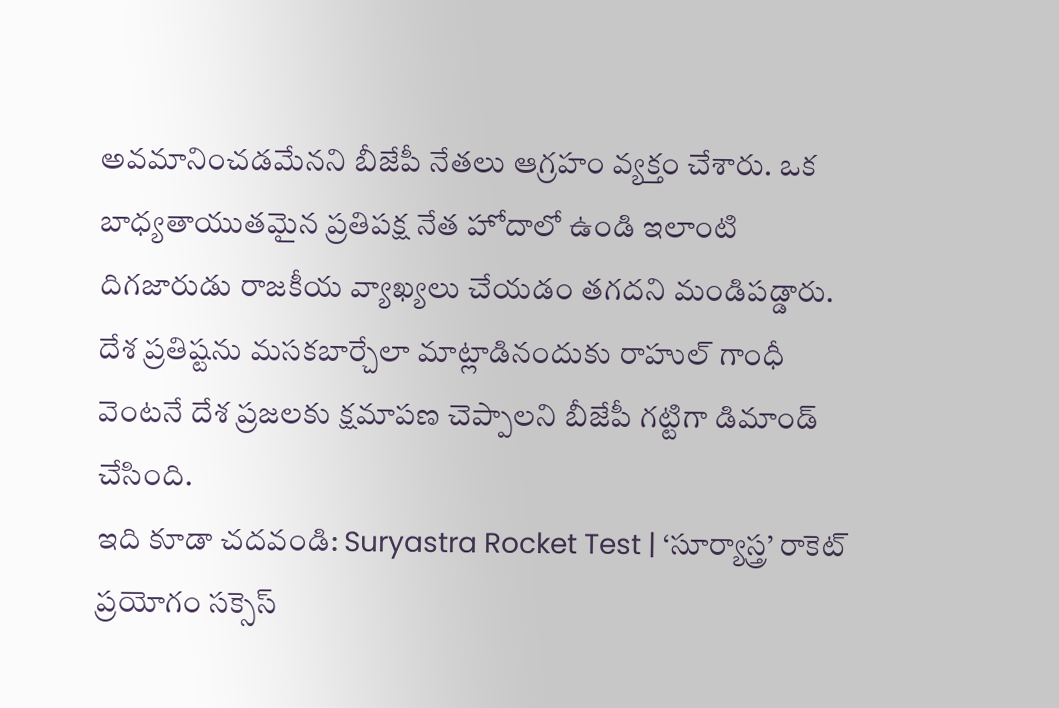అవమానించడమేనని బీజేపీ నేతలు ఆగ్రహం వ్యక్తం చేశారు. ఒక బాధ్యతాయుతమైన ప్రతిపక్ష నేత హోదాలో ఉండి ఇలాంటి దిగజారుడు రాజకీయ వ్యాఖ్యలు చేయడం తగదని మండిపడ్డారు. దేశ ప్రతిష్టను మసకబార్చేలా మాట్లాడినందుకు రాహుల్ గాంధీ వెంటనే దేశ ప్రజలకు క్షమాపణ చెప్పాలని బీజేపీ గట్టిగా డిమాండ్ చేసింది.
ఇది కూడా చదవండి: Suryastra Rocket Test | ‘సూర్యాస్త్ర’ రాకెట్ ప్రయోగం సక్సెస్